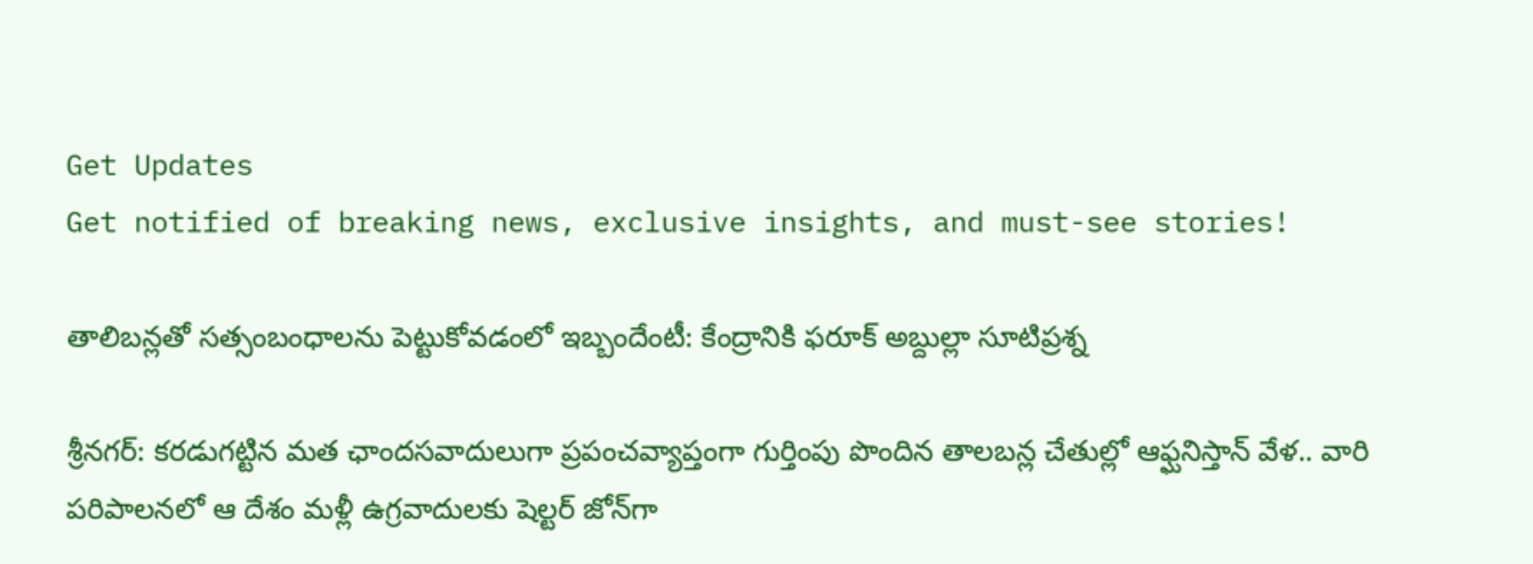Get Updates
Get notified of breaking news, exclusive insights, and must-see stories!

తాలిబన్లతో సత్సంబంధాలను పెట్టుకోవడంలో ఇబ్బందేంటీ: కేంద్రానికి ఫరూక్ అబ్దుల్లా సూటిప్రశ్న

శ్రీనగర్: కరడుగట్టిన మత ఛాందసవాదులుగా ప్రపంచవ్యాప్తంగా గుర్తింపు పొందిన తాలబన్ల చేతుల్లో ఆఫ్ఘనిస్తాన్ వేళ.. వారి పరిపాలనలో ఆ దేశం మళ్లీ ఉగ్రవాదులకు షెల్టర్ జోన్‌గా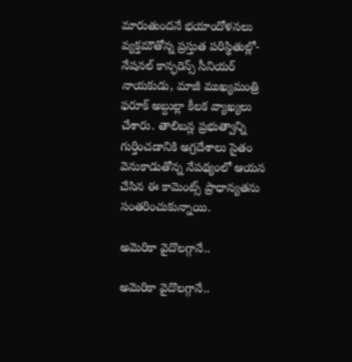మారుతుందనే భయాందోళనలు వ్యక్తమౌతోన్న ప్రస్తుత పరిస్థితుల్లో- నేషనల్ కాన్ఫరెన్స్ సీనియర్ నాయకుడు, మాజీ ముఖ్యమంత్రి ఫరూక్ అబ్దుల్లా కీలక వ్యాఖ్యలు చేశారు. తాలిబన్ల ప్రభుత్వాన్ని గుర్తించడానికి అగ్రదేశాలు సైతం వెనుకాడుతోన్న నేపథ్యంలో ఆయన చేసిన ఈ కామెంట్స్ ప్రాధాన్యతను సంతరించుకున్నాయి.

అమెరికా వైదొలగ్గానే..

అమెరికా వైదొలగ్గానే..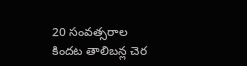20 సంవత్సరాల కిందట తాలిబన్ల చెర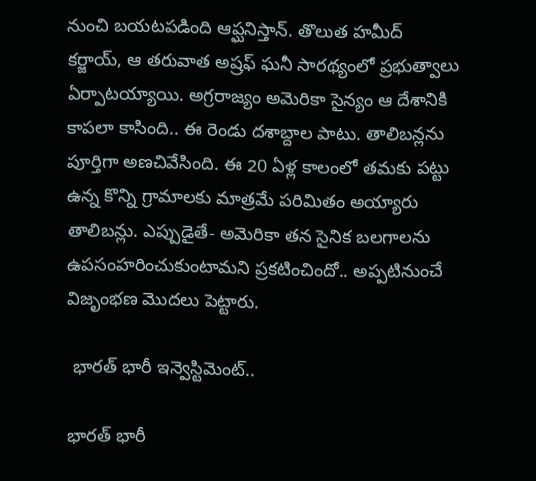నుంచి బయటపడింది ఆప్ఘనిస్తాన్. తొలుత హమీద్ కర్జాయ్, ఆ తరువాత అష్రఫ్ ఘనీ సారథ్యంలో ప్రభుత్వాలు ఏర్పాటయ్యాయి. అగ్రరాజ్యం అమెరికా సైన్యం ఆ దేశానికి కాపలా కాసింది.. ఈ రెండు దశాబ్దాల పాటు. తాలిబన్లను పూర్తిగా అణచివేసింది. ఈ 20 ఏళ్ల కాలంలో తమకు పట్టు ఉన్న కొన్ని గ్రామాలకు మాత్రమే పరిమితం అయ్యారు తాలిబన్లు. ఎప్పుడైతే- అమెరికా తన సైనిక బలగాలను ఉపసంహరించుకుంటామని ప్రకటించిందో.. అప్పటినుంచే విజృంభణ మొదలు పెట్టారు.

 భారత్ భారీ ఇన్వెస్టిమెంట్..

భారత్ భారీ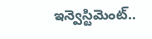ఇన్వెస్టిమెంట్..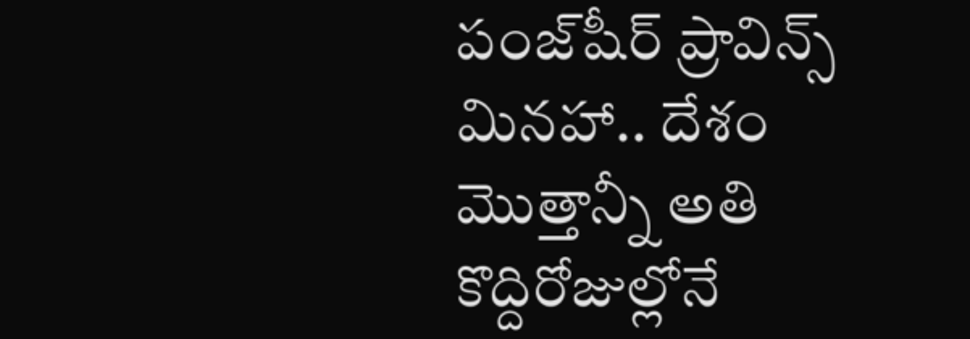పంజ్‌షీర్ ప్రావిన్స్ మినహా.. దేశం మొత్తాన్నీ అతి కొద్దిరోజుల్లోనే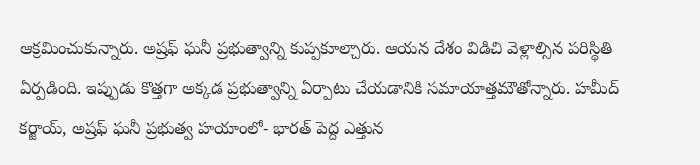ఆక్రమించుకున్నారు. అష్రఫ్ ఘనీ ప్రభుత్వాన్ని కుప్పకూల్చారు. ఆయన దేశం విడిచి వెళ్లాల్సిన పరిస్థితి ఏర్పడింది. ఇప్పుడు కొత్తగా అక్కడ ప్రభుత్వాన్ని ఏర్పాటు చేయడానికి సమాయాత్తమౌతోన్నారు. హమీద్ కర్జాయ్, అష్రఫ్ ఘనీ ప్రభుత్వ హయాంలో- భారత్ పెద్ద ఎత్తున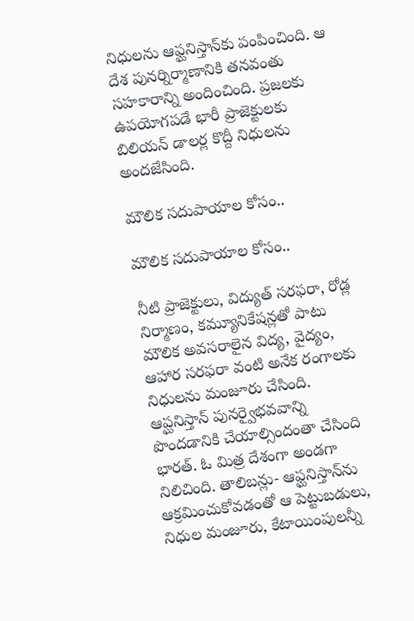నిధులను ఆఫ్ఘనిస్తాన్‌కు పంపించింది. ఆ దేశ పునర్నిర్మాణానికి తనవంతు సహకారాన్ని అందించింది. ప్రజలకు ఉపయోగపడే భారీ ప్రాజెక్టులకు బిలియన్ డాలర్ల కొద్దీ నిధులను అందజేసింది.

మౌలిక సదుపాయాల కోసం..

మౌలిక సదుపాయాల కోసం..

నీటి ప్రాజెక్టులు, విద్యుత్ సరఫరా, రోడ్ల నిర్మాణం, కమ్యూనికేషన్లతో పాటు మౌలిక అవసరాలైన విద్య, వైద్యం, ఆహార సరఫరా వంటి అనేక రంగాలకు నిధులను మంజూరు చేసింది. ఆప్ఘనిస్తాన్ పునర్వైభవవాన్ని పొందడానికి చేయాల్సిందంతా చేసింది భారత్. ఓ మిత్ర దేశంగా అండగా నిలిచింది. తాలిబన్లు- ఆఫ్ఘనిస్తాన్‌ను ఆక్రమించుకోవడంతో ఆ పెట్టుబడులు, నిధుల మంజూరు, కేటాయింపులన్నీ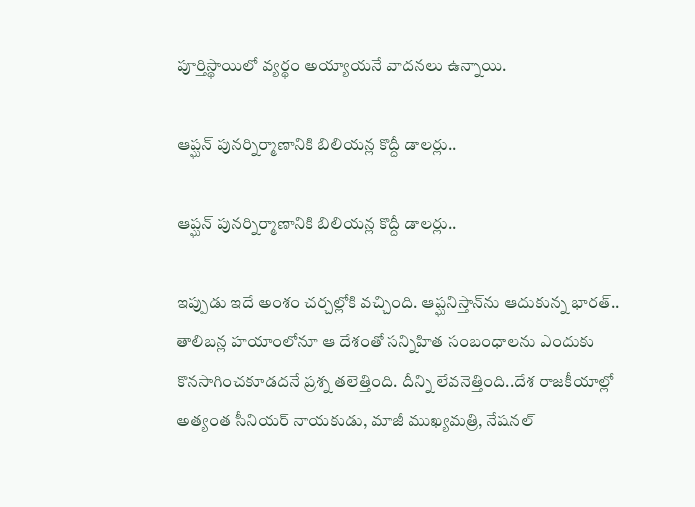పూర్తిస్థాయిలో వ్యర్థం అయ్యాయనే వాదనలు ఉన్నాయి.

ఆప్ఘన్ పునర్నిర్మాణానికి బిలియన్ల కొద్దీ డాలర్లు..

ఆప్ఘన్ పునర్నిర్మాణానికి బిలియన్ల కొద్దీ డాలర్లు..

ఇప్పుడు ఇదే అంశం చర్చల్లోకి వచ్చింది. ఆప్ఘనిస్తాన్‌ను ఆదుకున్న భారత్.. తాలిబన్ల హయాంలోనూ ఆ దేశంతో సన్నిహిత సంబంధాలను ఎందుకు కొనసాగించకూడదనే ప్రశ్న తలెత్తింది. దీన్ని లేవనెత్తింది..దేశ రాజకీయాల్లో అత్యంత సీనియర్ నాయకుడు, మాజీ ముఖ్యమత్రి, నేషనల్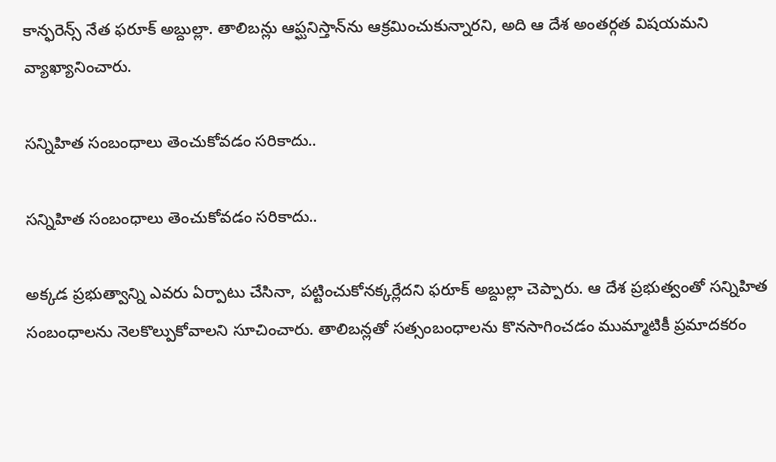కాన్ఫరెన్స్ నేత ఫరూక్ అబ్దుల్లా. తాలిబన్లు ఆప్ఘనిస్తాన్‌ను ఆక్రమించుకున్నారని, అది ఆ దేశ అంతర్గత విషయమని వ్యాఖ్యానించారు.

సన్నిహిత సంబంధాలు తెంచుకోవడం సరికాదు..

సన్నిహిత సంబంధాలు తెంచుకోవడం సరికాదు..

అక్కడ ప్రభుత్వాన్ని ఎవరు ఏర్పాటు చేసినా, పట్టించుకోనక్కర్లేదని ఫరూక్ అబ్దుల్లా చెప్పారు. ఆ దేశ ప్రభుత్వంతో సన్నిహిత సంబంధాలను నెలకొల్పుకోవాలని సూచించారు. తాలిబన్లతో సత్సంబంధాలను కొనసాగించడం ముమ్మాటికీ ప్రమాదకరం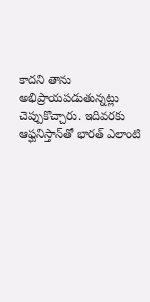కాదని తాను అభిప్రాయపడుతున్నట్లు చెప్పుకొచ్చారు. ఇదివరకు ఆఫ్ఘనిస్తాన్‌తో భారత్ ఎలాంటి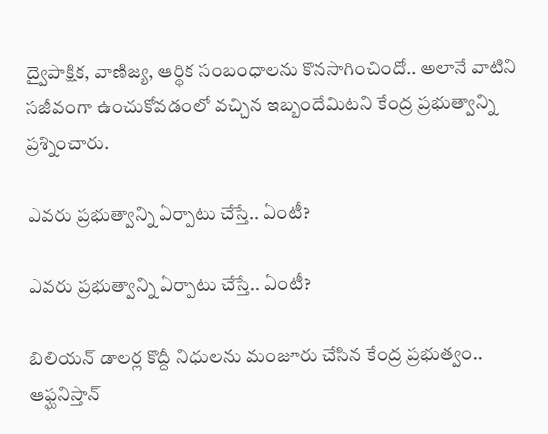ద్వైపాక్షిక, వాణిజ్య, ఆర్థిక సంబంధాలను కొనసాగించిందో.. అలానే వాటిని సజీవంగా ఉంచుకోవడంలో వచ్చిన ఇబ్బందేమిటని కేంద్ర ప్రభుత్వాన్ని ప్రశ్నించారు.

ఎవరు ప్రభుత్వాన్ని ఏర్పాటు చేస్తే.. ఏంటీ?

ఎవరు ప్రభుత్వాన్ని ఏర్పాటు చేస్తే.. ఏంటీ?

బిలియన్ డాలర్ల కొద్దీ నిధులను మంజూరు చేసిన కేంద్ర ప్రభుత్వం.. ఆఫ్ఘనిస్తాన్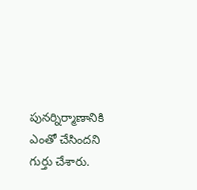పునర్నిర్మాణానికి ఎంతో చేసిందని గుర్తు చేశారు.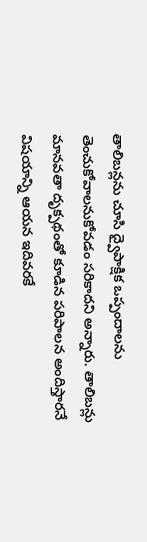తాలిబన్లను చూసి ద్వైపాక్షిక ఒప్పందాలను తెంచుకోవాలనుకోవడం సరికాదని అన్నారు. తాలిబన్లు మానవతా దృక్పథంతో కూడిన పరిపాలన అందిస్తారనే విషయాన్ని ఆయన ఇదివరకే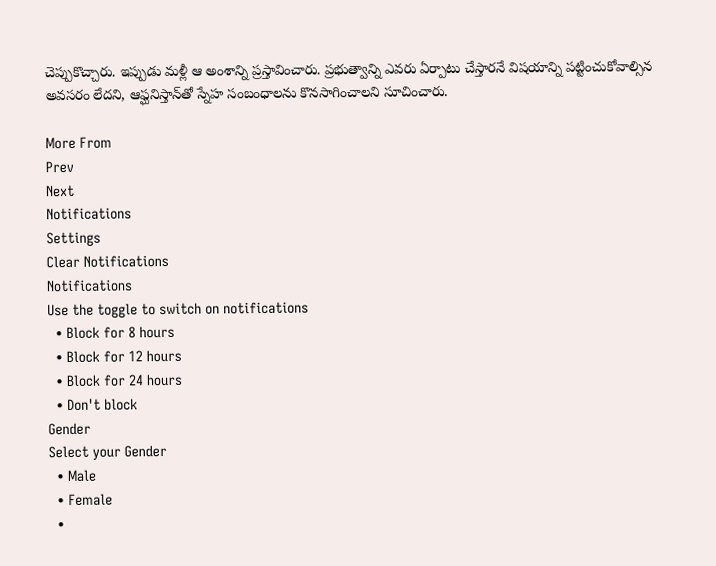చెప్పుకొచ్చారు. ఇప్పుడు మళ్లీ ఆ అంశాన్ని ప్రస్తావించారు. ప్రభుత్వాన్ని ఎవరు ఏర్పాటు చేస్తారనే విషయాన్ని పట్టించుకోవాల్సిన అవసరం లేదని, ఆఫ్ఘనిస్తాన్‌తో స్నేహ సంబంధాలను కొనసాగించాలని సూచించారు.

More From
Prev
Next
Notifications
Settings
Clear Notifications
Notifications
Use the toggle to switch on notifications
  • Block for 8 hours
  • Block for 12 hours
  • Block for 24 hours
  • Don't block
Gender
Select your Gender
  • Male
  • Female
  •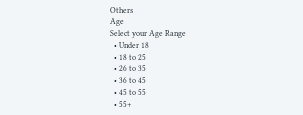Others
Age
Select your Age Range
  • Under 18
  • 18 to 25
  • 26 to 35
  • 36 to 45
  • 45 to 55
  • 55+